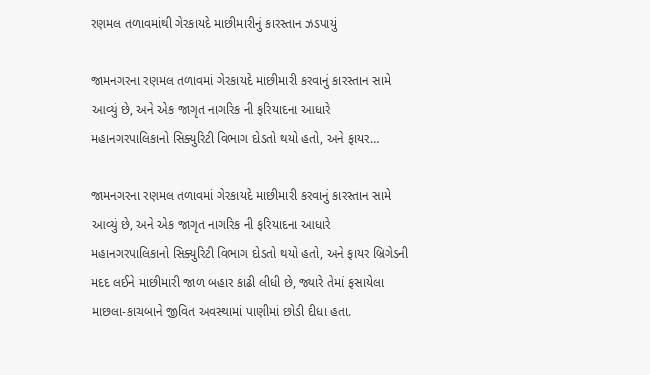રણમલ તળાવમાંથી ગેરકાયદે માછીમારીનું કારસ્તાન ઝડપાયું

જામનગરના રણમલ તળાવમાં ગેરકાયદે માછીમારી કરવાનું કારસ્તાન સામે આવ્યું છે, અને એક જાગૃત નાગરિક ની ફરિયાદના આધારે મહાનગરપાલિકાનો સિક્યુરિટી વિભાગ દોડતો થયો હતો, અને ફાયર…

જામનગરના રણમલ તળાવમાં ગેરકાયદે માછીમારી કરવાનું કારસ્તાન સામે આવ્યું છે, અને એક જાગૃત નાગરિક ની ફરિયાદના આધારે મહાનગરપાલિકાનો સિક્યુરિટી વિભાગ દોડતો થયો હતો, અને ફાયર બ્રિગેડની મદદ લઈને માછીમારી જાળ બહાર કાઢી લીધી છે, જ્યારે તેમાં ફસાયેલા માછલા-કાચબાને જીવિત અવસ્થામાં પાણીમાં છોડી દીધા હતા.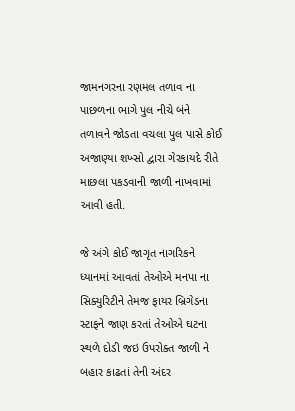જામનગરના રણમલ તળાવ ના પાછળના ભાગે પુલ નીચે બંને તળાવને જોડતા વચલા પુલ પાસે કોઈ અજાણ્યા શખ્સો દ્વારા ગેરકાયદે રીતે માછલા પકડવાની જાળી નાખવામાં આવી હતી.

જે અંગે કોઈ જાગૃત નાગરિકને ધ્યાનમાં આવતાં તેઓએ મનપા ના સિક્યુરિટીને તેમજ ફાયર બ્રિગેડના સ્ટાફને જાણ કરતાં તેઓએ ઘટના સ્થળે દોડી જઇ ઉપરોક્ત જાળી ને બહાર કાઢતાં તેની અંદર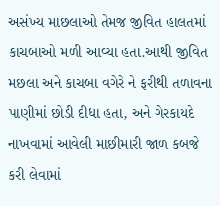અસંખ્ય માછલાઓ તેમજ જીવિત હાલતમાં કાચબાઓ મળી આવ્યા હતા.આથી જીવિત મછલા અને કાચબા વગેરે ને ફરીથી તળાવના પાણીમાં છોડી દીધા હતા, અને ગેરકાયદે નાખવામાં આવેલી માછીમારી જાળ કબજે કરી લેવામાં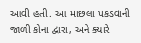આવી હતી. આ માછલા પકડવાની જાળી કોના દ્વારા, અને ક્યારે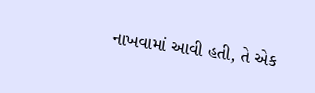નાખવામાં આવી હતી, તે એક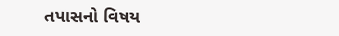તપાસનો વિષય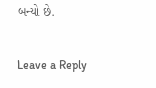બન્યો છે.

Leave a Reply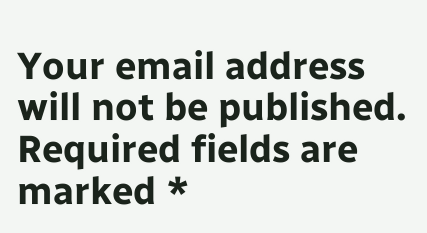Your email address will not be published. Required fields are marked *